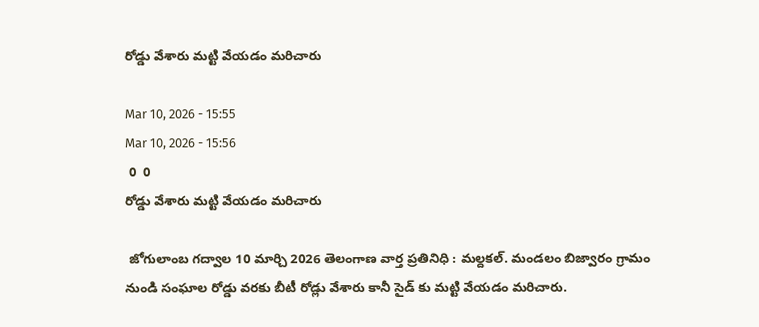రోడ్డు వేశారు మట్టి వేయడం మరిచారు

Mar 10, 2026 - 15:55
Mar 10, 2026 - 15:56
 0  0
రోడ్డు వేశారు మట్టి వేయడం మరిచారు

 జోగులాంబ గద్వాల 10 మార్చి 2026 తెలంగాణ వార్త ప్రతినిధి : మల్దకల్. మండలం బిజ్వారం గ్రామం నుండి సంఘాల రోడ్డు వరకు బీటీ రోడ్లు వేశారు కానీ సైడ్ కు మట్టి వేయడం మరిచారు.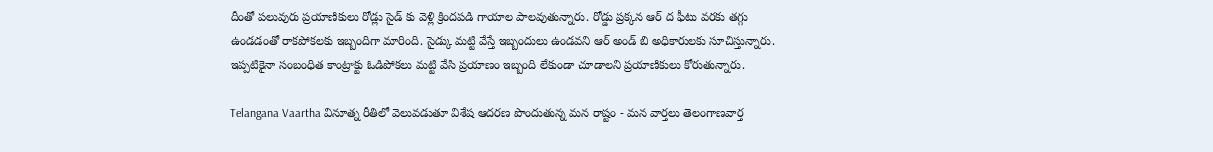దీంతో పలువురు ప్రయాణికులు రోడ్లు సైడ్ కు వెళ్లి క్రిందపడి గాయాల పాలవుతున్నారు. రోడ్డు ప్రక్కన ఆర్ ద ఫీటు వరకు తగ్గు ఉండడంతో రాకపోకలకు ఇబ్బందిగా మారింది. సైడ్కు మట్టి వేస్తే ఇబ్బందులు ఉండవని ఆర్ అండ్ బి అధికారులకు సూచిస్తున్నారు. ఇప్పటికైనా సంబంధిత కాంట్రాక్టు ఓడిపోకలు మట్టి వేసి ప్రయాణం ఇబ్బంది లేకుండా చూడాలని ప్రయాణికులు కోరుతున్నారు.

Telangana Vaartha వినూత్న రీతిలో వెలువడుతూ విశేష ఆదరణ పొందుతున్న మన రాష్టం - మన వార్తలు తెలంగాణవార్త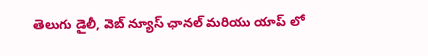తెలుగు డైలీ, వెబ్ న్యూస్ ఛానల్ మరియు యాప్ లో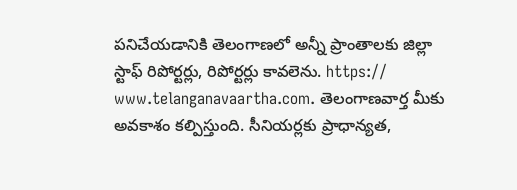పనిచేయడానికి తెలంగాణలో అన్నీ ప్రాంతాలకు జిల్లా స్టాఫ్ రిపోర్టర్లు, రిపోర్టర్లు కావలెను. https:// www.telanganavaartha.com. తెలంగాణవార్త మీకు అవకాశం కల్పిస్తుంది. సీనియర్లకు ప్రాధాన్యత,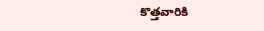కొత్తవారికి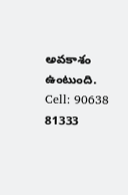అవకాశం ఉంటుంది. Cell: 90638 81333